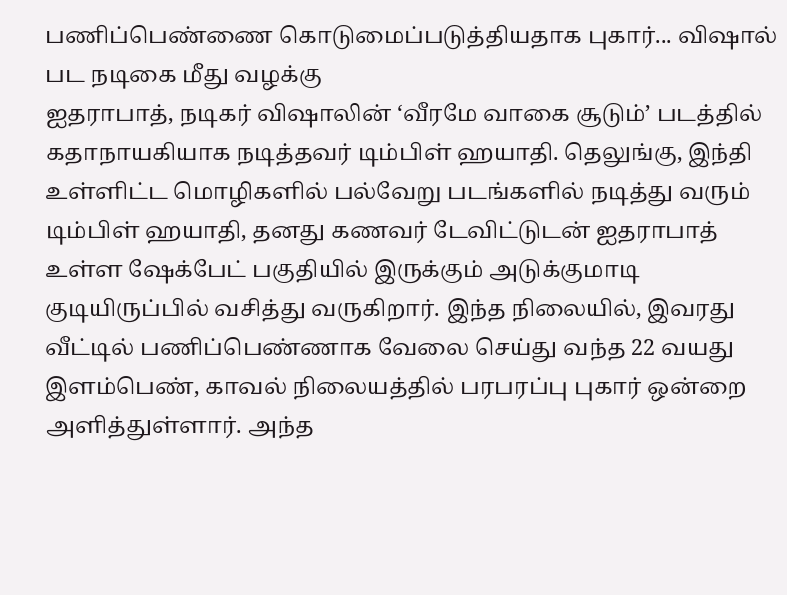பணிப்பெண்ணை கொடுமைப்படுத்தியதாக புகார்... விஷால் பட நடிகை மீது வழக்கு
ஐதராபாத், நடிகர் விஷாலின் ‘வீரமே வாகை சூடும்’ படத்தில் கதாநாயகியாக நடித்தவர் டிம்பிள் ஹயாதி. தெலுங்கு, இந்தி உள்ளிட்ட மொழிகளில் பல்வேறு படங்களில் நடித்து வரும் டிம்பிள் ஹயாதி, தனது கணவர் டேவிட்டுடன் ஐதராபாத் உள்ள ஷேக்பேட் பகுதியில் இருக்கும் அடுக்குமாடி குடியிருப்பில் வசித்து வருகிறார். இந்த நிலையில், இவரது வீட்டில் பணிப்பெண்ணாக வேலை செய்து வந்த 22 வயது இளம்பெண், காவல் நிலையத்தில் பரபரப்பு புகார் ஒன்றை அளித்துள்ளார். அந்த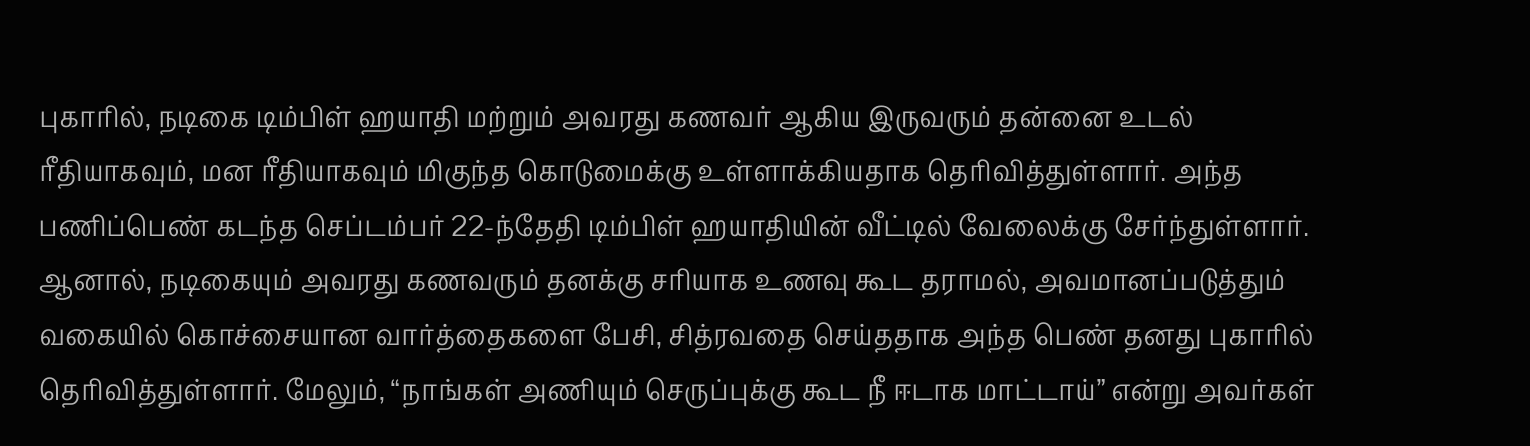புகாரில், நடிகை டிம்பிள் ஹயாதி மற்றும் அவரது கணவர் ஆகிய இருவரும் தன்னை உடல் ரீதியாகவும், மன ரீதியாகவும் மிகுந்த கொடுமைக்கு உள்ளாக்கியதாக தெரிவித்துள்ளார். அந்த பணிப்பெண் கடந்த செப்டம்பர் 22-ந்தேதி டிம்பிள் ஹயாதியின் வீட்டில் வேலைக்கு சேர்ந்துள்ளார். ஆனால், நடிகையும் அவரது கணவரும் தனக்கு சரியாக உணவு கூட தராமல், அவமானப்படுத்தும் வகையில் கொச்சையான வார்த்தைகளை பேசி, சித்ரவதை செய்ததாக அந்த பெண் தனது புகாரில் தெரிவித்துள்ளார். மேலும், “நாங்கள் அணியும் செருப்புக்கு கூட நீ ஈடாக மாட்டாய்” என்று அவர்கள்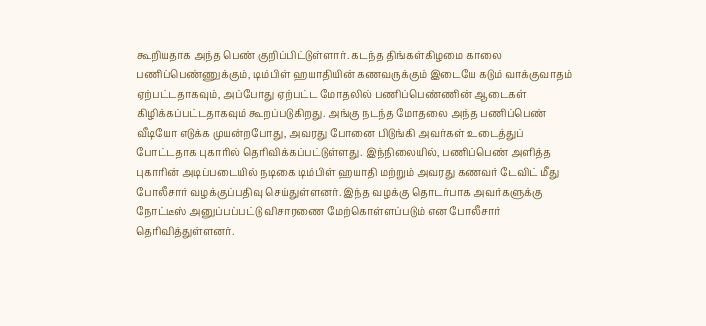கூறியதாக அந்த பெண் குறிப்பிட்டுள்ளார். கடந்த திங்கள்கிழமை காலை பணிப்பெண்ணுக்கும், டிம்பிள் ஹயாதியின் கணவருக்கும் இடையே கடும் வாக்குவாதம் ஏற்பட்டதாகவும், அப்போது ஏற்பட்ட மோதலில் பணிப்பெண்ணின் ஆடைகள் கிழிக்கப்பட்டதாகவும் கூறப்படுகிறது. அங்கு நடந்த மோதலை அந்த பணிப்பெண் வீடியோ எடுக்க முயன்றபோது, அவரது போனை பிடுங்கி அவர்கள் உடைத்துப் போட்டதாக புகாரில் தெரிவிக்கப்பட்டுள்ளது. இந்நிலையில், பணிப்பெண் அளித்த புகாரின் அடிப்படையில் நடிகை டிம்பிள் ஹயாதி மற்றும் அவரது கணவர் டேவிட் மீது போலீசார் வழக்குப்பதிவு செய்துள்ளனர். இந்த வழக்கு தொடர்பாக அவர்களுக்கு நோட்டீஸ் அனுப்பப்பட்டு விசாரணை மேற்கொள்ளப்படும் என போலீசார் தெரிவித்துள்ளனர்.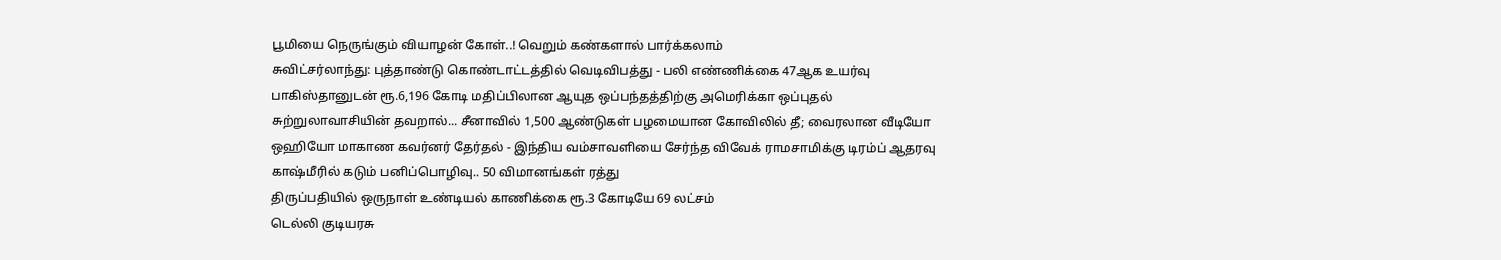பூமியை நெருங்கும் வியாழன் கோள்..! வெறும் கண்களால் பார்க்கலாம்
சுவிட்சர்லாந்து: புத்தாண்டு கொண்டாட்டத்தில் வெடிவிபத்து - பலி எண்ணிக்கை 47ஆக உயர்வு
பாகிஸ்தானுடன் ரூ.6,196 கோடி மதிப்பிலான ஆயுத ஒப்பந்தத்திற்கு அமெரிக்கா ஒப்புதல்
சுற்றுலாவாசியின் தவறால்... சீனாவில் 1,500 ஆண்டுகள் பழமையான கோவிலில் தீ; வைரலான வீடியோ
ஒஹியோ மாகாண கவர்னர் தேர்தல் - இந்திய வம்சாவளியை சேர்ந்த விவேக் ராமசாமிக்கு டிரம்ப் ஆதரவு
காஷ்மீரில் கடும் பனிப்பொழிவு.. 50 விமானங்கள் ரத்து
திருப்பதியில் ஒருநாள் உண்டியல் காணிக்கை ரூ.3 கோடியே 69 லட்சம்
டெல்லி குடியரசு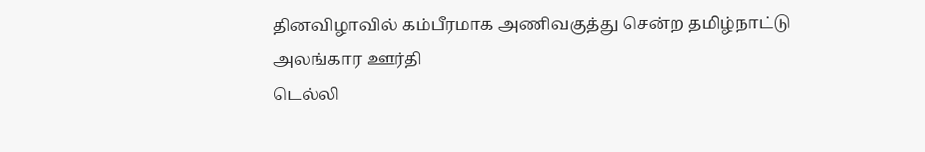தினவிழாவில் கம்பீரமாக அணிவகுத்து சென்ற தமிழ்நாட்டு அலங்கார ஊர்தி
டெல்லி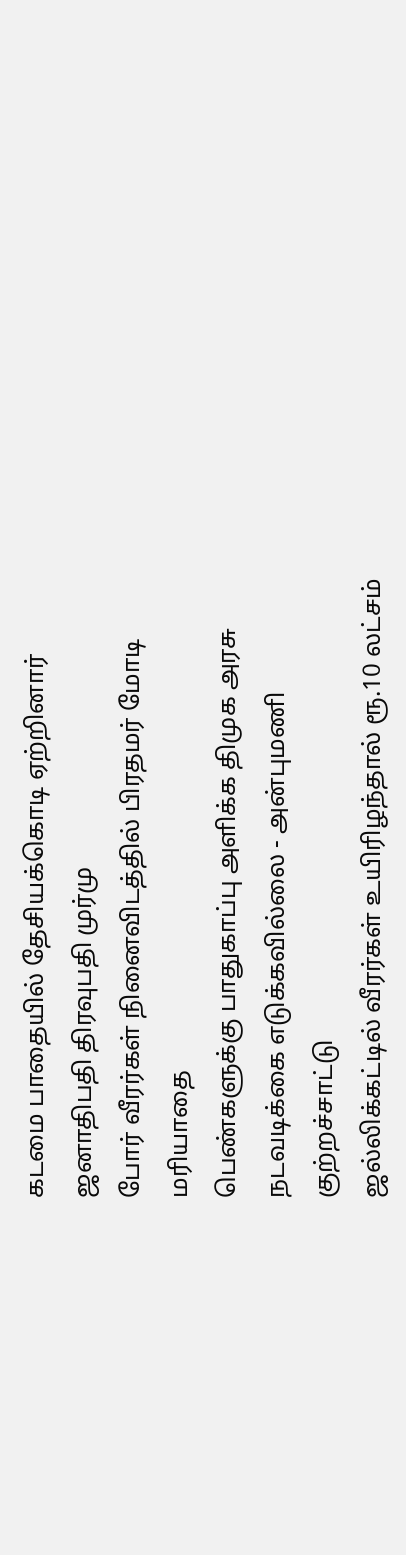கடமை பாதையில் தேசியக்கொடி ஏற்றினார் ஜனாதிபதி திரவுபதி முர்மு
போர் வீரர்கள் நினைவிடத்தில் பிரதமர் மோடி மரியாதை
பெண்களுக்கு பாதுகாப்பு அளிக்க திமுக அரசு நடவடிக்கை எடுக்கவில்லை - அன்புமணி குற்றச்சாட்டு
ஜல்லிக்கட்டில் வீரர்கள் உயிரிழந்தால் ரூ.10 லட்சம்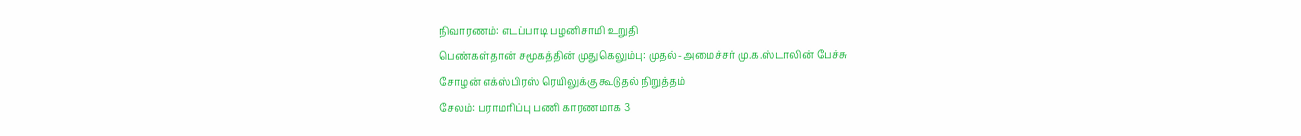நிவாரணம்: எடப்பாடி பழனிசாமி உறுதி
பெண்கள்தான் சமூகத்தின் முதுகெலும்பு: முதல்-அமைச்சர் மு.க.ஸ்டாலின் பேச்சு
சோழன் எக்ஸ்பிரஸ் ரெயிலுக்கு கூடுதல் நிறுத்தம்
சேலம்: பராமரிப்பு பணி காரணமாக 3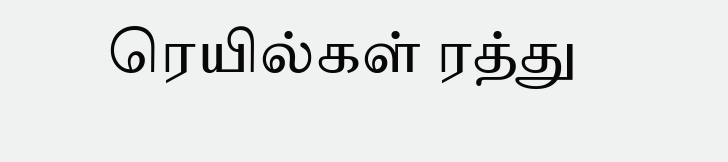ரெயில்கள் ரத்து